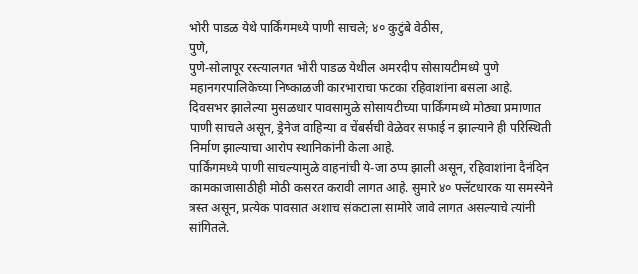भोरी पाडळ येथे पार्किंगमध्ये पाणी साचले; ४० कुटुंबे वेठीस,
पुणे,
पुणे-सोलापूर रस्त्यालगत भोरी पाडळ येथील अमरदीप सोसायटीमध्ये पुणे महानगरपालिकेच्या निष्काळजी कारभाराचा फटका रहिवाशांना बसला आहे. दिवसभर झालेल्या मुसळधार पावसामुळे सोसायटीच्या पार्किंगमध्ये मोठ्या प्रमाणात पाणी साचले असून, ड्रेनेज वाहिन्या व चेंबर्सची वेळेवर सफाई न झाल्याने ही परिस्थिती निर्माण झाल्याचा आरोप स्थानिकांनी केला आहे.
पार्किंगमध्ये पाणी साचल्यामुळे वाहनांची ये-जा ठप्प झाली असून, रहिवाशांना दैनंदिन कामकाजासाठीही मोठी कसरत करावी लागत आहे. सुमारे ४० फ्लॅटधारक या समस्येने त्रस्त असून, प्रत्येक पावसात अशाच संकटाला सामोरे जावे लागत असल्याचे त्यांनी सांगितले.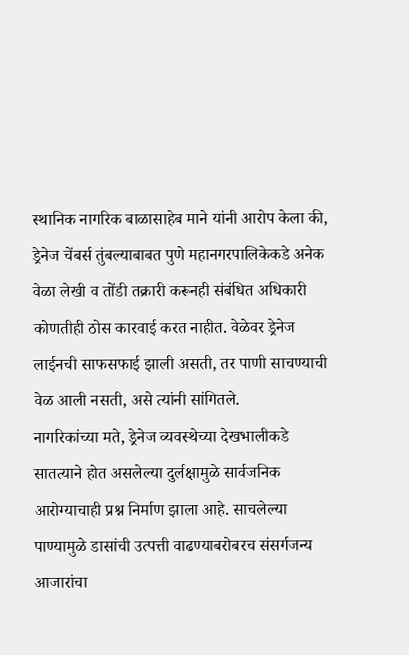स्थानिक नागरिक बाळासाहेब माने यांनी आरोप केला की, ड्रेनेज चेंबर्स तुंबल्याबाबत पुणे महानगरपालिकेकडे अनेक वेळा लेखी व तोंडी तक्रारी करूनही संबंधित अधिकारी कोणतीही ठोस कारवाई करत नाहीत. वेळेवर ड्रेनेज लाईनची साफसफाई झाली असती, तर पाणी साचण्याची वेळ आली नसती, असे त्यांनी सांगितले.
नागरिकांच्या मते, ड्रेनेज व्यवस्थेच्या देखभालीकडे सातत्याने होत असलेल्या दुर्लक्षामुळे सार्वजनिक आरोग्याचाही प्रश्न निर्माण झाला आहे. साचलेल्या पाण्यामुळे डासांची उत्पत्ती वाढण्याबरोबरच संसर्गजन्य आजारांचा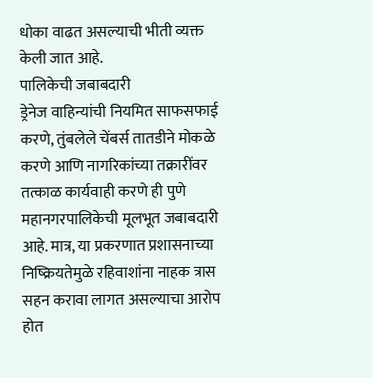धोका वाढत असल्याची भीती व्यक्त केली जात आहे.
पालिकेची जबाबदारी
ड्रेनेज वाहिन्यांची नियमित साफसफाई करणे, तुंबलेले चेंबर्स तातडीने मोकळे करणे आणि नागरिकांच्या तक्रारींवर तत्काळ कार्यवाही करणे ही पुणे महानगरपालिकेची मूलभूत जबाबदारी आहे. मात्र, या प्रकरणात प्रशासनाच्या निष्क्रियतेमुळे रहिवाशांना नाहक त्रास सहन करावा लागत असल्याचा आरोप होत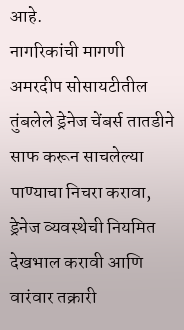आहे.
नागरिकांची मागणी
अमरदीप सोसायटीतील तुंबलेले ड्रेनेज चेंबर्स तातडीने साफ करून साचलेल्या पाण्याचा निचरा करावा, ड्रेनेज व्यवस्थेची नियमित देखभाल करावी आणि वारंवार तक्रारी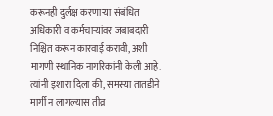करूनही दुर्लक्ष करणाऱ्या संबंधित अधिकारी व कर्मचाऱ्यांवर जबाबदारी निश्चित करून कारवाई करावी, अशी मागणी स्थानिक नागरिकांनी केली आहे. त्यांनी इशारा दिला की, समस्या तातडीने मार्गी न लागल्यास तीव्र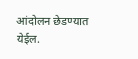आंदोलन छेडण्यात येईल.